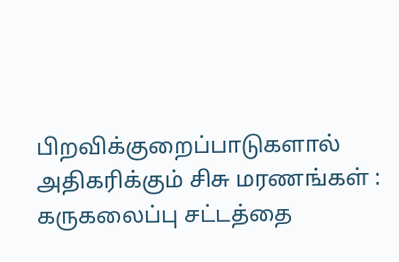பிறவிக்குறைப்பாடுகளால் அதிகரிக்கும் சிசு மரணங்கள் : கருகலைப்பு சட்டத்தை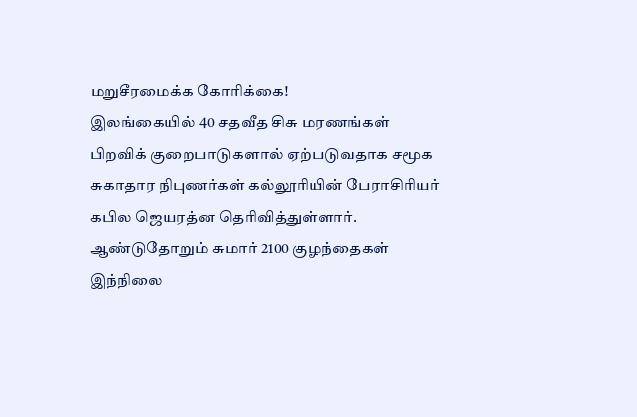மறுசீரமைக்க கோரிக்கை!
இலங்கையில் 40 சதவீத சிசு மரணங்கள் பிறவிக் குறைபாடுகளால் ஏற்படுவதாக சமூக சுகாதார நிபுணர்கள் கல்லூரியின் பேராசிரியர் கபில ஜெயரத்ன தெரிவித்துள்ளார். ஆண்டுதோறும் சுமார் 2100 குழந்தைகள் இந்நிலை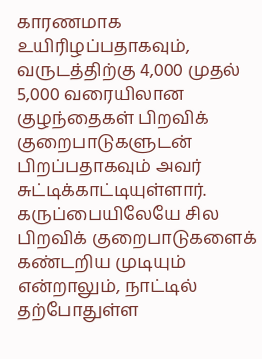காரணமாக உயிரிழப்பதாகவும், வருடத்திற்கு 4,000 முதல் 5,000 வரையிலான குழந்தைகள் பிறவிக் குறைபாடுகளுடன் பிறப்பதாகவும் அவர் சுட்டிக்காட்டியுள்ளார். கருப்பையிலேயே சில பிறவிக் குறைபாடுகளைக் கண்டறிய முடியும் என்றாலும், நாட்டில் தற்போதுள்ள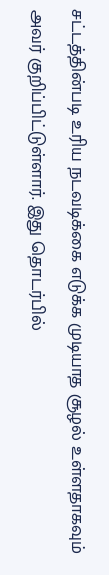சட்டத்தின்படி உரிய நடவடிக்கை எடுக்க முடியாத சூழல் உள்ளதாகவும் அவர் குறிப்பிட்டுள்ளார். இது தொடர்பில்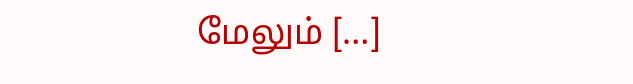மேலும் […]